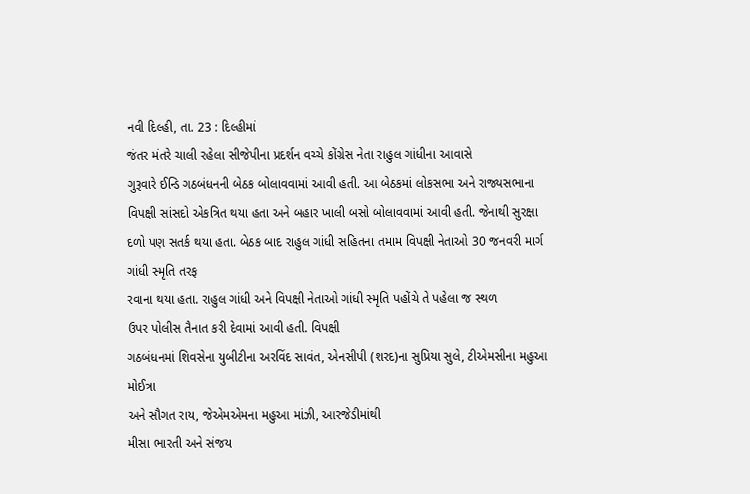નવી દિલ્હી, તા. 23 : દિલ્હીમાં
જંતર મંતરે ચાલી રહેલા સીજેપીના પ્રદર્શન વચ્ચે કોંગ્રેસ નેતા રાહુલ ગાંધીના આવાસે
ગુરૂવારે ઈન્ડિ ગઠબંધનની બેઠક બોલાવવામાં આવી હતી. આ બેઠકમાં લોકસભા અને રાજ્યસભાના
વિપક્ષી સાંસદો એકત્રિત થયા હતા અને બહાર ખાલી બસો બોલાવવામાં આવી હતી. જેનાથી સુરક્ષા
દળો પણ સતર્ક થયા હતા. બેઠક બાદ રાહુલ ગાંધી સહિતના તમામ વિપક્ષી નેતાઓ 30 જનવરી માર્ગ ગાંધી સ્મૃતિ તરફ
રવાના થયા હતા. રાહુલ ગાંધી અને વિપક્ષી નેતાઓ ગાંધી સ્મૃતિ પહોંચે તે પહેલા જ સ્થળ
ઉપર પોલીસ તૈનાત કરી દેવામાં આવી હતી. વિપક્ષી
ગઠબંધનમાં શિવસેના યુબીટીના અરવિંદ સાવંત, એનસીપી (શરદ)ના સુપ્રિયા સુલે, ટીએમસીના મહુઆ મોઈત્રા
અને સૌગત રાય, જેએમએમના મહુઆ માંઝી, આરજેડીમાંથી
મીસા ભારતી અને સંજય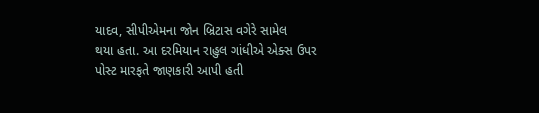યાદવ, સીપીએમના જોન બ્રિટાસ વગેરે સામેલ
થયા હતા. આ દરમિયાન રાહુલ ગાંધીએ એક્સ ઉપર પોસ્ટ મારફતે જાણકારી આપી હતી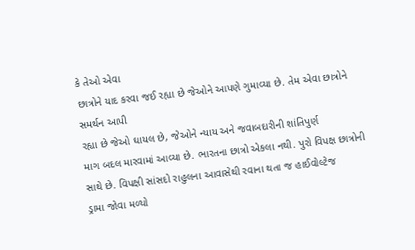કે તેઓ એવા
છાત્રોને યાદ કરવા જઈ રહ્યા છે જેઓને આપણે ગુમાવ્યા છે. તેમ એવા છાત્રોને સમર્થન આપી
રહ્યા છે જેઓ ઘાયલ છે, જેઓને ન્યાય અને જવાબદારીની શાંતિપુર્ણ
માગ બદલ મારવામાં આવ્યા છે. ભારતના છાત્રો એકલા નથી. પુરો વિપક્ષ છાત્રોની સાથે છે. વિપક્ષી સાંસદો રાહુલના આવાસેથી રવાના થતા જ હાઈવોલ્ટેજ
ડ્રામા જોવા મળ્યો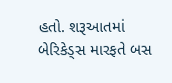હતો. શરૂઆતમાં બેરિકેડ્સ મારફતે બસ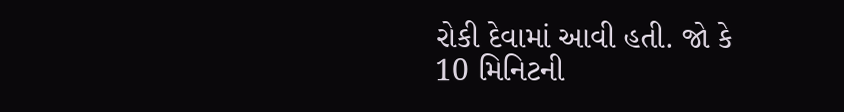રોકી દેવામાં આવી હતી. જો કે
10 મિનિટની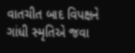વાતચીત બાદ વિપક્ષને
ગાંધી સ્મૃતિએ જવા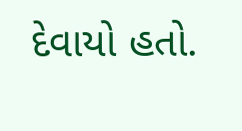દેવાયો હતો.